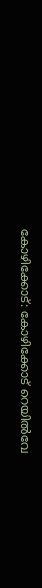കോഴിക്കോട്: കോഴിക്കോട് റെയിൽവേ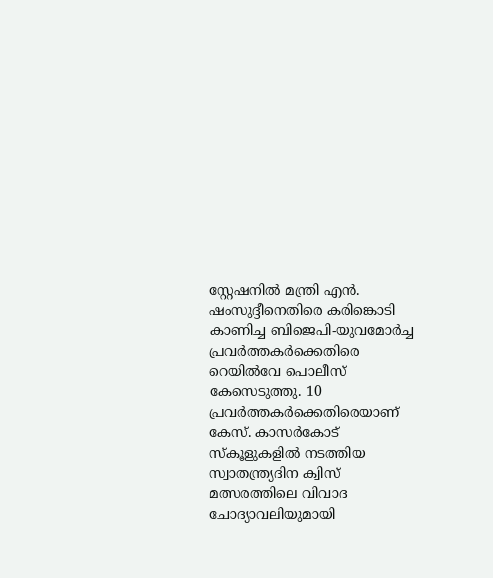സ്റ്റേഷനിൽ മന്ത്രി എൻ. ഷംസുദ്ദീനെതിരെ കരിങ്കൊടി കാണിച്ച ബിജെപി-യുവമോർച്ച പ്രവർത്തകർക്കെതിരെ റെയിൽവേ പൊലീസ് കേസെടുത്തു. 10 പ്രവർത്തകർക്കെതിരെയാണ് കേസ്. കാസർകോട് സ്കൂളുകളിൽ നടത്തിയ സ്വാതന്ത്ര്യദിന ക്വിസ് മത്സരത്തിലെ വിവാദ ചോദ്യാവലിയുമായി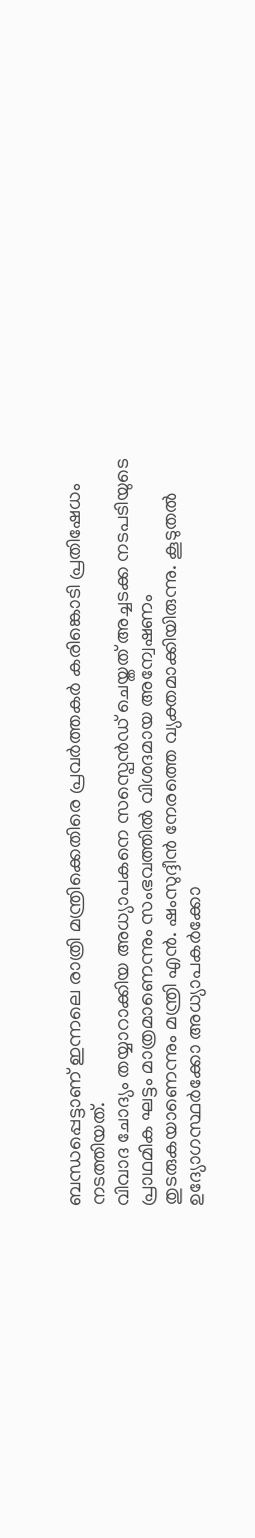ബന്ധപ്പെട്ടാണ് ഇന്നലെ രാത്രി മന്ത്രിക്കെതിരെ പ്രവർത്തകർ കരിങ്കൊടി പ്രതിഷേധം നടത്തിയത്.
വിവാദ ചോദ്യം തയ്യാറാക്കിയ അധ്യാപകനെ സസ്പെൻഡ് ചെയ്തത് അച്ചടക്ക നടപടിയുടെ പ്രാഥമിക ഘട്ടം മാത്രമാണെന്നും സംഭവത്തിൽ വിശദമായ അന്വേഷണം തുടരുകയാണെന്നും മന്ത്രി എൻ. ഷംസുദ്ദീൻ നേരത്തെ വ്യക്തമാക്കിയിരുന്നു. കൂടുതൽ ഉദ്യോഗസ്ഥർക്കോ അധ്യാപകർക്കോ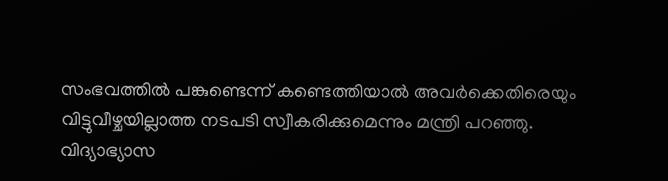സംഭവത്തിൽ പങ്കുണ്ടെന്ന് കണ്ടെത്തിയാൽ അവർക്കെതിരെയും വിട്ടുവീഴ്ചയില്ലാത്ത നടപടി സ്വീകരിക്കുമെന്നും മന്ത്രി പറഞ്ഞു.
വിദ്യാഭ്യാസ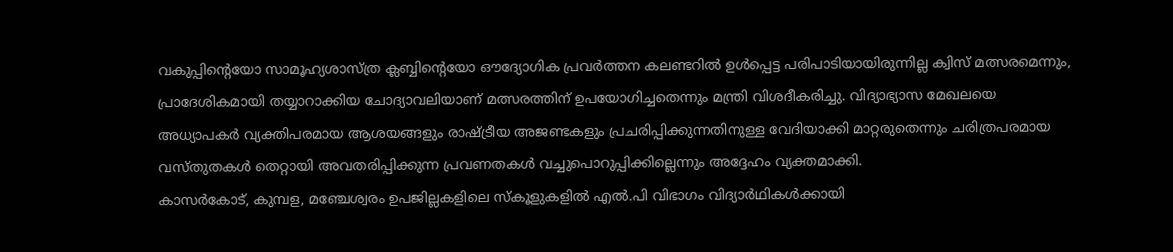വകുപ്പിന്റെയോ സാമൂഹ്യശാസ്ത്ര ക്ലബ്ബിന്റെയോ ഔദ്യോഗിക പ്രവർത്തന കലണ്ടറിൽ ഉൾപ്പെട്ട പരിപാടിയായിരുന്നില്ല ക്വിസ് മത്സരമെന്നും, പ്രാദേശികമായി തയ്യാറാക്കിയ ചോദ്യാവലിയാണ് മത്സരത്തിന് ഉപയോഗിച്ചതെന്നും മന്ത്രി വിശദീകരിച്ചു. വിദ്യാഭ്യാസ മേഖലയെ അധ്യാപകർ വ്യക്തിപരമായ ആശയങ്ങളും രാഷ്ട്രീയ അജണ്ടകളും പ്രചരിപ്പിക്കുന്നതിനുള്ള വേദിയാക്കി മാറ്റരുതെന്നും ചരിത്രപരമായ വസ്തുതകൾ തെറ്റായി അവതരിപ്പിക്കുന്ന പ്രവണതകൾ വച്ചുപൊറുപ്പിക്കില്ലെന്നും അദ്ദേഹം വ്യക്തമാക്കി.
കാസർകോട്, കുമ്പള, മഞ്ചേശ്വരം ഉപജില്ലകളിലെ സ്കൂളുകളിൽ എൽ.പി വിഭാഗം വിദ്യാർഥികൾക്കായി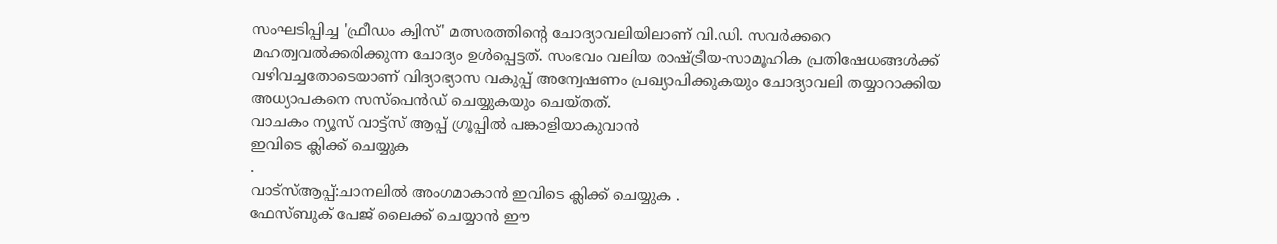സംഘടിപ്പിച്ച 'ഫ്രീഡം ക്വിസ്' മത്സരത്തിന്റെ ചോദ്യാവലിയിലാണ് വി.ഡി. സവർക്കറെ മഹത്വവൽക്കരിക്കുന്ന ചോദ്യം ഉൾപ്പെട്ടത്. സംഭവം വലിയ രാഷ്ട്രീയ-സാമൂഹിക പ്രതിഷേധങ്ങൾക്ക് വഴിവച്ചതോടെയാണ് വിദ്യാഭ്യാസ വകുപ്പ് അന്വേഷണം പ്രഖ്യാപിക്കുകയും ചോദ്യാവലി തയ്യാറാക്കിയ അധ്യാപകനെ സസ്പെൻഡ് ചെയ്യുകയും ചെയ്തത്.
വാചകം ന്യൂസ് വാട്ട്സ് ആപ്പ് ഗ്രൂപ്പിൽ പങ്കാളിയാകുവാൻ
ഇവിടെ ക്ലിക്ക് ചെയ്യുക
.
വാട്സ്ആപ്പ്:ചാനലിൽ അംഗമാകാൻ ഇവിടെ ക്ലിക്ക് ചെയ്യുക .
ഫേസ്ബുക് പേജ് ലൈക്ക് ചെയ്യാൻ ഈ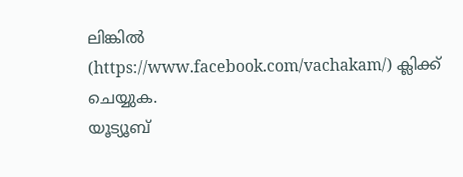ലിങ്കിൽ (https://www.facebook.com/vachakam/) ക്ലിക്ക് ചെയ്യുക.
യൂട്യൂബ്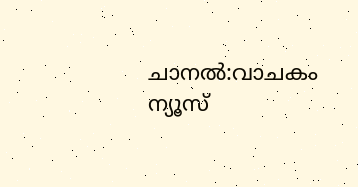ചാനൽ:വാചകം ന്യൂസ്